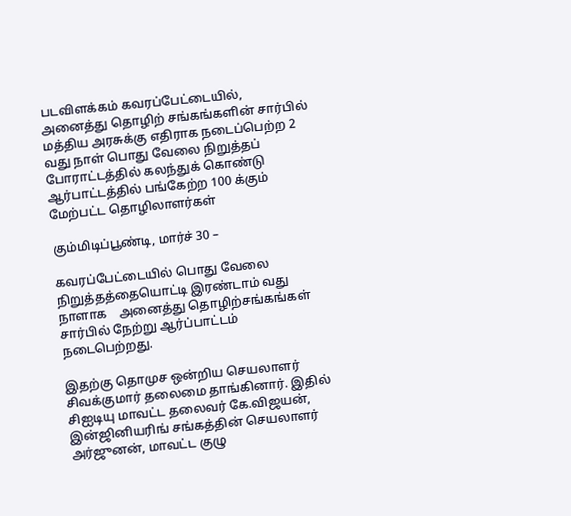படவிளக்கம் கவரப்பேட்டையில், அனைத்து தொழிற் சங்கங்களின் சார்பில் மத்திய அரசுக்கு எதிராக நடைப்பெற்ற 2 வது நாள் பொது வேலை நிறுத்தப் போராட்டத்தில் கலந்துக் கொண்டு ஆர்பாட்டத்தில் பங்கேற்ற 100 க்கும் மேற்பட்ட தொழிலாளர்கள்

கும்மிடிப்பூண்டி, மார்ச் 30 –

கவரப்பேட்டையில் பொது வேலை நிறுத்தத்தையொட்டி இரண்டாம் வது நாளாக    அனைத்து தொழிற்சங்கங்கள் சார்பில் நேற்று ஆர்ப்பாட்டம் நடைபெற்றது.

இதற்கு தொமுச ஒன்றிய செயலாளர் சிவக்குமார் தலைமை தாங்கினார். இதில் சிஐடியு மாவட்ட தலைவர் கே.விஜயன், இன்ஜினியரிங் சங்கத்தின் செயலாளர் அர்ஜுனன், மாவட்ட குழு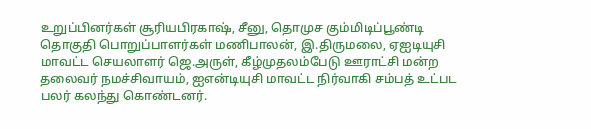உறுப்பினர்கள் சூரியபிரகாஷ், சீனு, தொமுச கும்மிடிப்பூண்டி தொகுதி பொறுப்பாளர்கள் மணிபாலன், இ.திருமலை, ஏஐடியுசி மாவட்ட செயலாளர் ஜெ.அருள், கீழ்முதலம்பேடு ஊராட்சி மன்ற தலைவர் நமச்சிவாயம், ஐஎன்டியுசி மாவட்ட நிர்வாகி சம்பத் உட்பட பலர் கலந்து கொண்டனர்.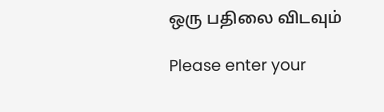ஒரு பதிலை விடவும்

Please enter your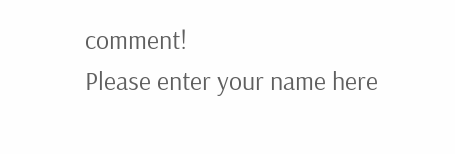comment!
Please enter your name here